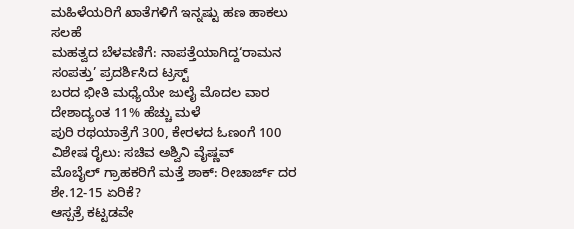ಮಹಿಳೆಯರಿಗೆ ಖಾತೆಗಳಿಗೆ ಇನ್ನಷ್ಟು ಹಣ ಹಾಕಲು ಸಲಹೆ
ಮಹತ್ವದ ಬೆಳವಣಿಗೆ: ನಾಪತ್ತೆಯಾಗಿದ್ದ‘ರಾಮನ ಸಂಪತ್ತು’ ಪ್ರದರ್ಶಿಸಿದ ಟ್ರಸ್ಟ್
ಬರದ ಭೀತಿ ಮಧ್ಯೆಯೇ ಜುಲೈ ಮೊದಲ ವಾರ ದೇಶಾದ್ಯಂತ 11% ಹೆಚ್ಚು ಮಳೆ
ಪುರಿ ರಥಯಾತ್ರೆಗೆ 300, ಕೇರಳದ ಓಣಂಗೆ 100 ವಿಶೇಷ ರೈಲು: ಸಚಿವ ಅಶ್ವಿನಿ ವೈಷ್ಣವ್
ಮೊಬೈಲ್ ಗ್ರಾಹಕರಿಗೆ ಮತ್ತೆ ಶಾಕ್: ರೀಚಾರ್ಜ್ ದರ ಶೇ.12-15 ಏರಿಕೆ?
ಆಸ್ಪತ್ರೆ ಕಟ್ಟಡವೇ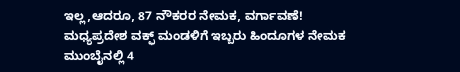ಇಲ್ಲ,ಆದರೂ, 87 ನೌಕರರ ನೇಮಕ, ವರ್ಗಾವಣೆ!
ಮಧ್ಯಪ್ರದೇಶ ವಕ್ಫ್ ಮಂಡಳಿಗೆ ಇಬ್ಬರು ಹಿಂದೂಗಳ ನೇಮಕ
ಮುಂಬೈನಲ್ಲಿ 4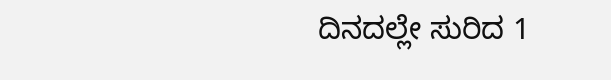ದಿನದಲ್ಲೇ ಸುರಿದ 1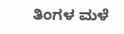ತಿಂಗಳ ಮಳೆ